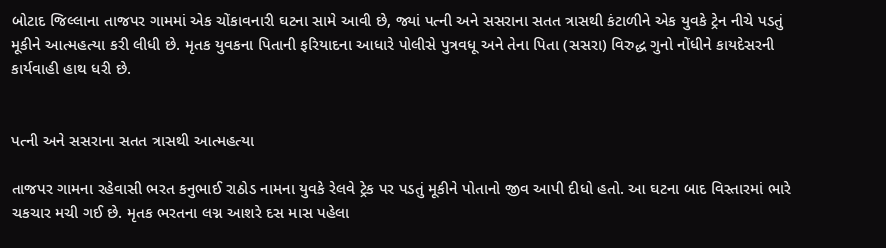બોટાદ જિલ્લાના તાજપર ગામમાં એક ચોંકાવનારી ઘટના સામે આવી છે, જ્યાં પત્ની અને સસરાના સતત ત્રાસથી કંટાળીને એક યુવકે ટ્રેન નીચે પડતું મૂકીને આત્મહત્યા કરી લીધી છે. મૃતક યુવકના પિતાની ફરિયાદના આધારે પોલીસે પુત્રવધૂ અને તેના પિતા (સસરા) વિરુદ્ધ ગુનો નોંધીને કાયદેસરની કાર્યવાહી હાથ ધરી છે.


પત્ની અને સસરાના સતત ત્રાસથી આત્મહત્યા

તાજપર ગામના રહેવાસી ભરત કનુભાઈ રાઠોડ નામના યુવકે રેલવે ટ્રેક પર પડતું મૂકીને પોતાનો જીવ આપી દીધો હતો. આ ઘટના બાદ વિસ્તારમાં ભારે ચકચાર મચી ગઈ છે. મૃતક ભરતના લગ્ન આશરે દસ માસ પહેલા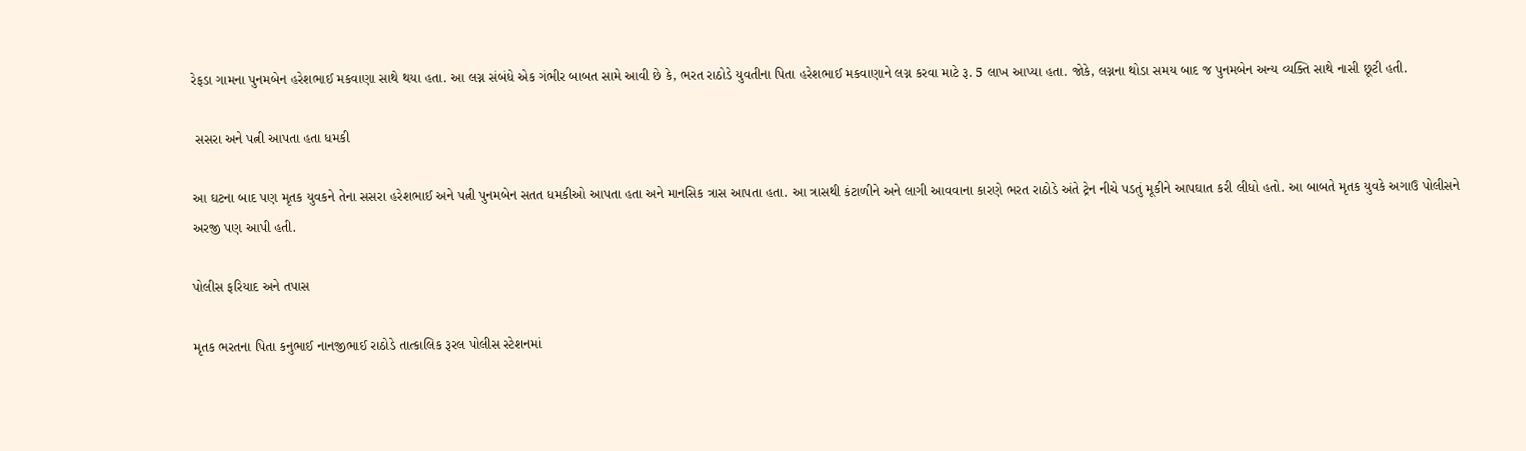રેફડા ગામના પુનમબેન હરેશભાઈ મકવાણા સાથે થયા હતા. આ લગ્ન સંબંધે એક ગંભીર બાબત સામે આવી છે કે, ભરત રાઠોડે યુવતીના પિતા હરેશભાઈ મકવાણાને લગ્ન કરવા માટે રૂ. 5 લાખ આપ્યા હતા. જોકે, લગ્નના થોડા સમય બાદ જ પુનમબેન અન્ય વ્યક્તિ સાથે નાસી છૂટી હતી.

 સસરા અને પત્ની આપતા હતા ધમકી

આ ઘટના બાદ પણ મૃતક યુવકને તેના સસરા હરેશભાઈ અને પત્ની પુનમબેન સતત ધમકીઓ આપતા હતા અને માનસિક ત્રાસ આપતા હતા. આ ત્રાસથી કંટાળીને અને લાગી આવવાના કારણે ભરત રાઠોડે અંતે ટ્રેન નીચે પડતું મૂકીને આપઘાત કરી લીધો હતો. આ બાબતે મૃતક યુવકે અગાઉ પોલીસને અરજી પણ આપી હતી.

પોલીસ ફરિયાદ અને તપાસ

મૃતક ભરતના પિતા કનુભાઈ નાનજીભાઈ રાઠોડે તાત્કાલિક રૂરલ પોલીસ સ્ટેશનમાં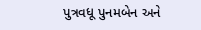પુત્રવધૂ પુનમબેન અને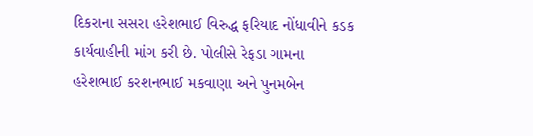દિકરાના સસરા હરેશભાઈ વિરુદ્ધ ફરિયાદ નોંધાવીને કડક કાર્યવાહીની માંગ કરી છે. પોલીસે રેફડા ગામના હરેશભાઈ કરશનભાઈ મકવાણા અને પુનમબેન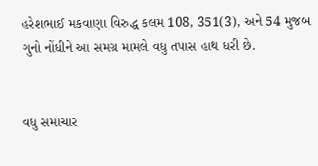હરેશભાઈ મકવાણા વિરુદ્ધ કલમ 108, 351(3), અને 54 મુજબ ગુનો નોંધીને આ સમગ્ર મામલે વધુ તપાસ હાથ ધરી છે.


વધુ સમાચાર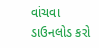વાંચવા ડાઉનલોડ કરો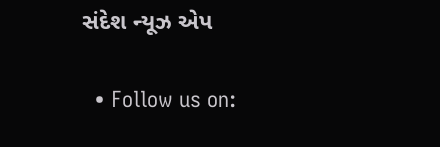સંદેશ ન્યૂઝ એપ

  • Follow us on: